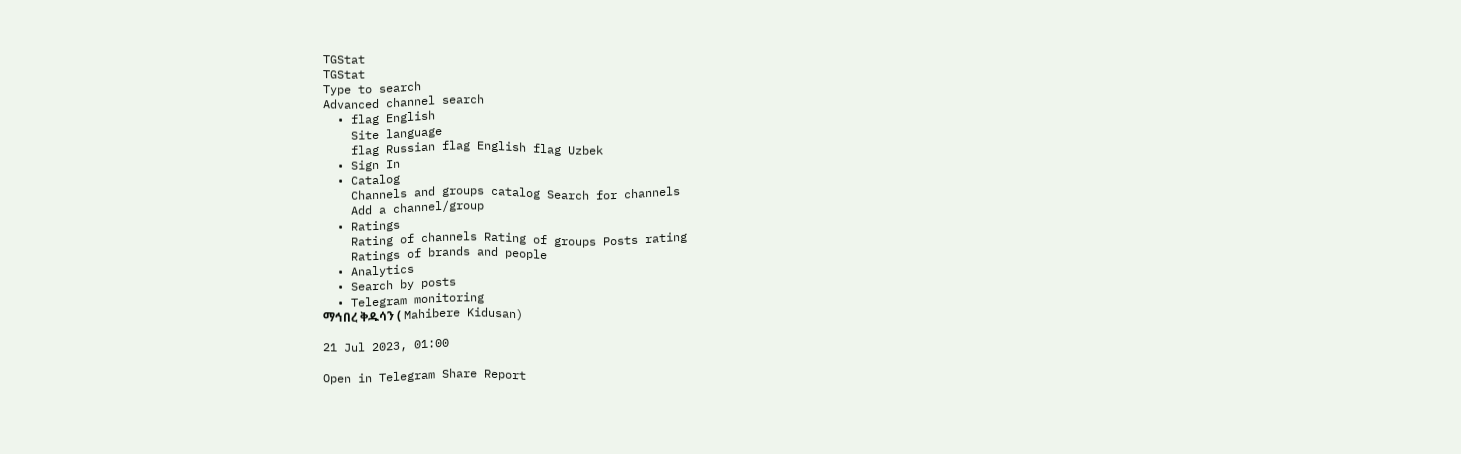TGStat
TGStat
Type to search
Advanced channel search
  • flag English
    Site language
    flag Russian flag English flag Uzbek
  • Sign In
  • Catalog
    Channels and groups catalog Search for channels
    Add a channel/group
  • Ratings
    Rating of channels Rating of groups Posts rating
    Ratings of brands and people
  • Analytics
  • Search by posts
  • Telegram monitoring
ማኅበረ ቅዱሳን ( Mahibere Kidusan)

21 Jul 2023, 01:00

Open in Telegram Share Report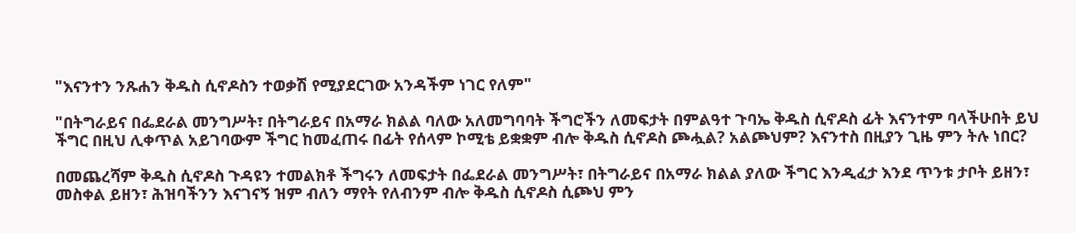"እናንተን ንጹሐን ቅዱስ ሲኖዶስን ተወቃሽ የሚያደርገው አንዳችም ነገር የለም"

"በትግራይና በፌደራል መንግሥት፣ በትግራይና በአማራ ክልል ባለው አለመግባባት ችግሮችን ለመፍታት በምልዓተ ጉባኤ ቅዱስ ሲኖዶስ ፊት እናንተም ባላችሁበት ይህ ችግር በዚህ ሊቀጥል አይገባውም ችግር ከመፈጠሩ በፊት የሰላም ኮሚቴ ይቋቋም ብሎ ቅዱስ ሲኖዶስ ጮሗል? አልጮህም? እናንተስ በዚያን ጊዜ ምን ትሉ ነበር?

በመጨረሻም ቅዱስ ሲኖዶስ ጉዳዩን ተመልክቶ ችግሩን ለመፍታት በፌደራል መንግሥት፣ በትግራይና በአማራ ክልል ያለው ችግር እንዲፈታ እንደ ጥንቱ ታቦት ይዘን፣ መስቀል ይዘን፣ ሕዝባችንን እናገናኝ ዝም ብለን ማየት የለብንም ብሎ ቅዱስ ሲኖዶስ ሲጮህ ምን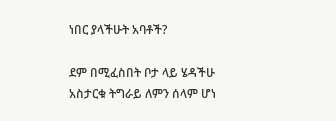ነበር ያላችሁት አባቶች?

ደም በሚፈስበት ቦታ ላይ ሄዳችሁ አስታርቁ ትግራይ ለምን ሰላም ሆነ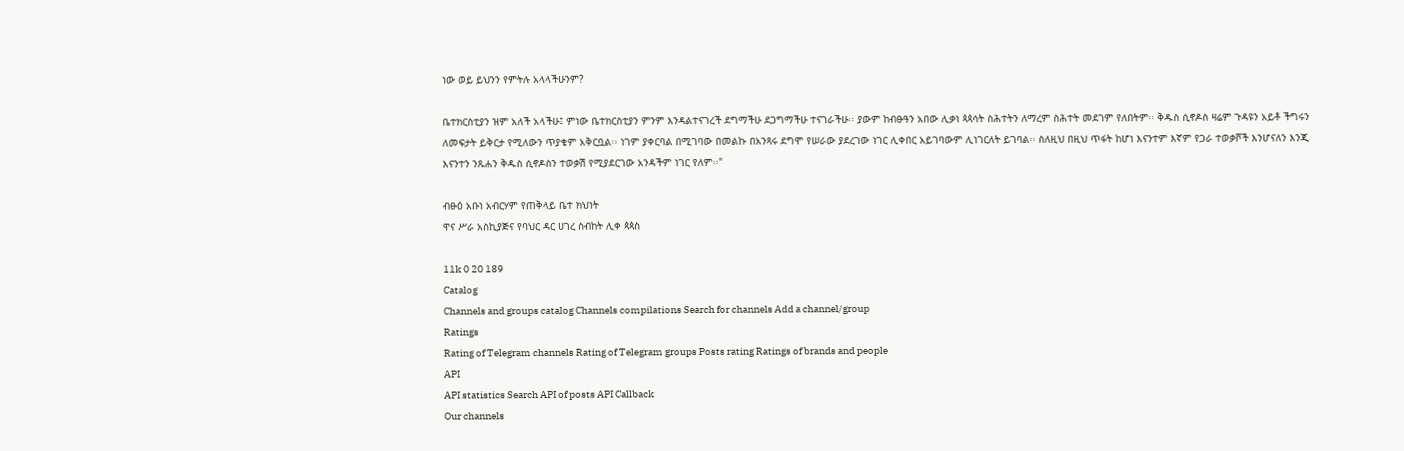ነው ወይ ይህንን የምትሉ አላላችሁንም?

ቤተክርስቲያን ዝም አለች አላችሁ፤ ምነው ቤተክርስቲያን ምንም እንዳልተናገረች ደግማችሁ ደጋግማችሁ ተናገራችሁ፡፡ ያውም ከብፁዓን አበው ሊቃነ ጳጳሳት ስሕተትን ለማረም ስሕተት መደገም የለበትም፡፡ ቅዱስ ሲኖዶስ ዛሬም ጉዳዩን አይቶ ችግሩን ለመፍታት ይቅርታ የሚለውን ጥያቄም አቅርቧል፡፡ ነገም ያቀርባል በሚገባው በመልኩ በአንጻሩ ደግሞ የሠራው ያደረገው ነገር ሊቀበር አይገባውም ሊነገርለት ይገባል፡፡ ስለዚህ በዚህ ጥፋት ከሆነ እናንተም እኛም የጋራ ተወቃሾች እንሆናለን እንጂ እናንተን ንጹሐን ቅዱስ ሲኖዶስን ተወቃሽ የሚያደርገው አንዳችም ነገር የለም፡፡"

ብፁዕ አቡነ አብርሃም የጠቅላይ ቤተ ክህነት
ዋና ሥራ አስኪያጅና የባህር ዳር ሀገረ ስብከት ሊቀ ጳጳስ

11k 0 20 189
Catalog
Channels and groups catalog Channels compilations Search for channels Add a channel/group
Ratings
Rating of Telegram channels Rating of Telegram groups Posts rating Ratings of brands and people
API
API statistics Search API of posts API Callback
Our channels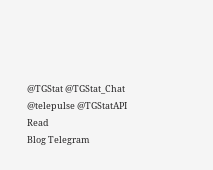@TGStat @TGStat_Chat @telepulse @TGStatAPI
Read
Blog Telegram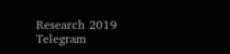Research 2019 Telegram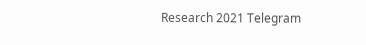Research 2021 Telegram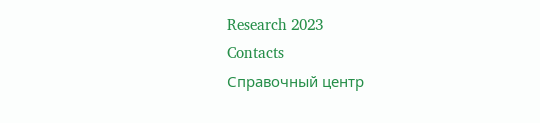Research 2023
Contacts
Справочный центр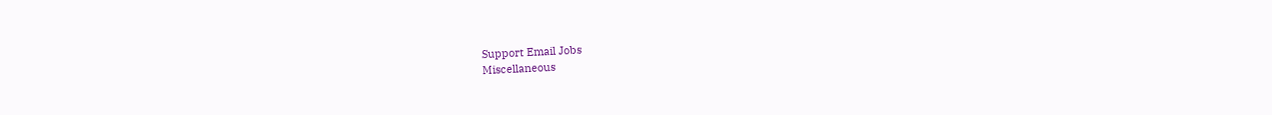Support Email Jobs
Miscellaneous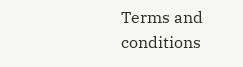Terms and conditions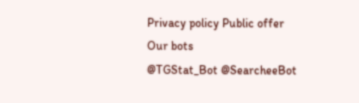Privacy policy Public offer
Our bots
@TGStat_Bot @SearcheeBot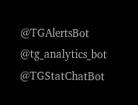@TGAlertsBot @tg_analytics_bot @TGStatChatBot